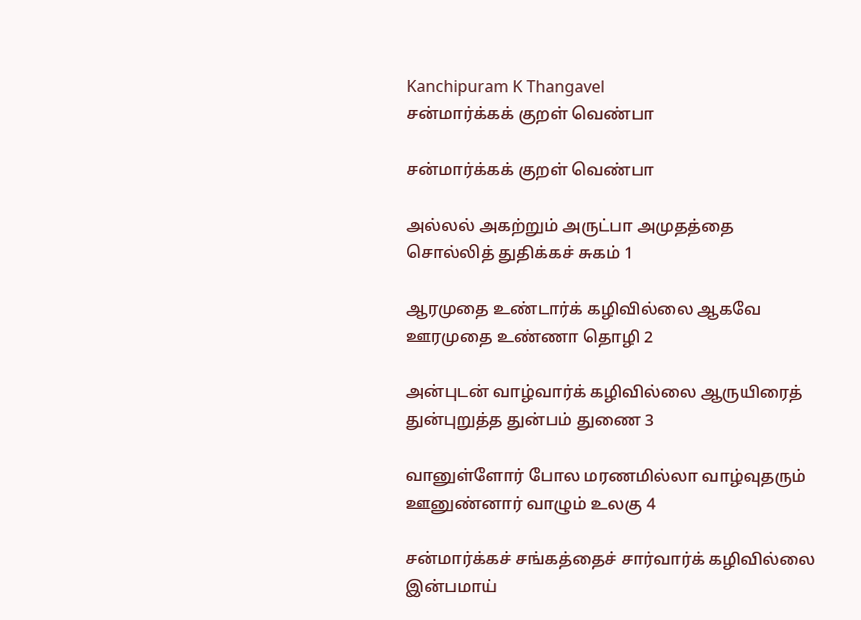Kanchipuram K Thangavel
சன்மார்க்கக் குறள் வெண்பா

சன்மார்க்கக் குறள் வெண்பா

அல்லல் அகற்றும் அருட்பா அமுதத்தை
சொல்லித் துதிக்கச் சுகம் 1

ஆரமுதை உண்டார்க் கழிவில்லை ஆகவே
ஊரமுதை உண்ணா தொழி 2

அன்புடன் வாழ்வார்க் கழிவில்லை ஆருயிரைத்
துன்புறுத்த துன்பம் துணை 3

வானுள்ளோர் போல மரணமில்லா வாழ்வுதரும்
ஊனுண்னார் வாழும் உலகு 4

சன்மார்க்கச் சங்கத்தைச் சார்வார்க் கழிவில்லை
இன்பமாய்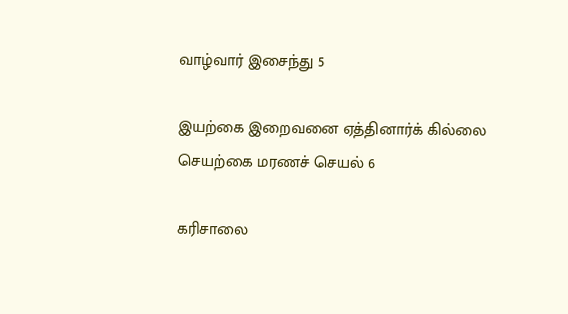வாழ்வார் இசைந்து 5

இயற்கை இறைவனை ஏத்தினார்க் கில்லை
செயற்கை மரணச் செயல் 6

கரிசாலை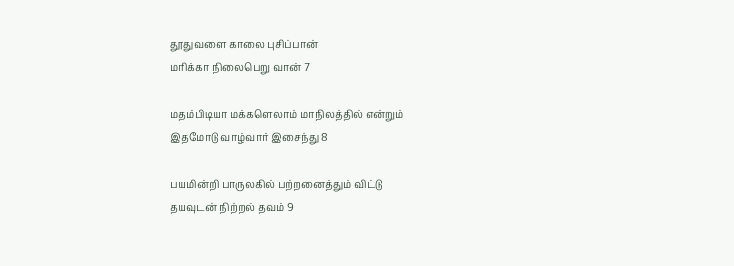தூதுவளை காலை புசிப்பான்
மரிக்கா நிலைபெறு வான் 7

மதம்பிடியா மக்களெலாம் மாநிலத்தில் என்றும்
இதமோடு வாழ்வார் இசைந்து 8

பயமின்றி பாருலகில் பற்றனைத்தும் விட்டு
தயவுடன் நிற்றல் தவம் 9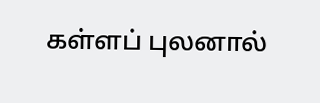கள்ளப் புலனால்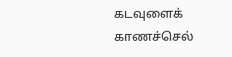கடவுளைக் காணச்செல்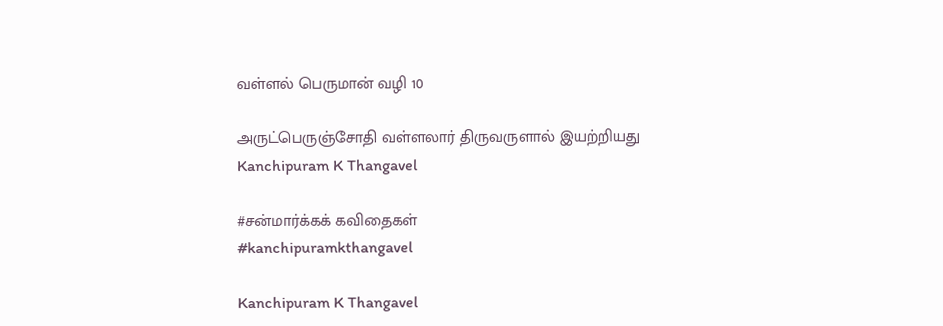வள்ளல் பெருமான் வழி 10

அருட்பெருஞ்சோதி வள்ளலார் திருவருளால் இயற்றியது
Kanchipuram K Thangavel

#சன்மார்க்கக் கவிதைகள்
#kanchipuramkthangavel

Kanchipuram K Thangavel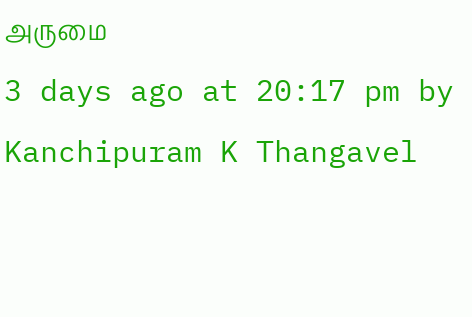அருமை
3 days ago at 20:17 pm by Kanchipuram K Thangavel